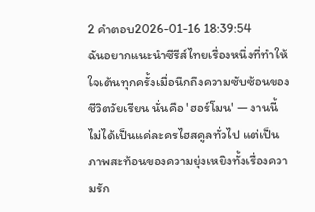2 คำตอบ2026-01-16 18:39:54
ฉันอยากแนะนำซีรีส์ไทยเรื่องหนึ่งที่ทำให้ใจเต้นทุกครั้งเมื่อนึกถึงความซับซ้อนของชีวิตวัยเรียน นั่นคือ 'ฮอร์โมน' — งานนี้ไม่ได้เป็นแค่ละครไฮสคูลทั่วไป แต่เป็นภาพสะท้อนของความยุ่งเหยิงทั้งเรื่องความรัก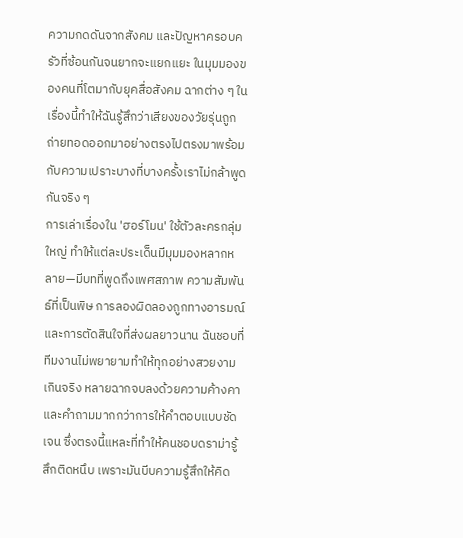ความกดดันจากสังคม และปัญหาครอบครัวที่ซ้อนกันจนยากจะแยกแยะ ในมุมมองของคนที่โตมากับยุคสื่อสังคม ฉากต่าง ๆ ในเรื่องนี้ทำให้ฉันรู้สึกว่าเสียงของวัยรุ่นถูกถ่ายทอดออกมาอย่างตรงไปตรงมาพร้อมกับความเปราะบางที่บางครั้งเราไม่กล้าพูดกันจริง ๆ
การเล่าเรื่องใน 'ฮอร์โมน' ใช้ตัวละครกลุ่มใหญ่ ทำให้แต่ละประเด็นมีมุมมองหลากหลาย—มีบทที่พูดถึงเพศสภาพ ความสัมพันธ์ที่เป็นพิษ การลองผิดลองถูกทางอารมณ์ และการตัดสินใจที่ส่งผลยาวนาน ฉันชอบที่ทีมงานไม่พยายามทำให้ทุกอย่างสวยงามเกินจริง หลายฉากจบลงด้วยความค้างคาและคำถามมากกว่าการให้คำตอบแบบชัดเจน ซึ่งตรงนี้แหละที่ทำให้คนชอบดราม่ารู้สึกติดหนึบ เพราะมันบีบความรู้สึกให้คิด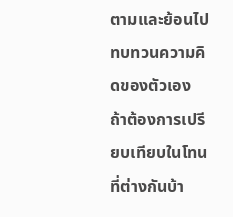ตามและย้อนไปทบทวนความคิดของตัวเอง
ถ้าต้องการเปรียบเทียบในโทนที่ต่างกันบ้า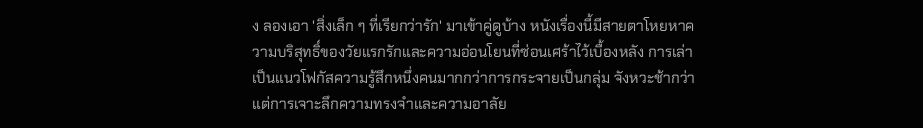ง ลองเอา 'สิ่งเล็ก ๆ ที่เรียกว่ารัก' มาเข้าคู่ดูบ้าง หนังเรื่องนี้มีสายตาโหยหาความบริสุทธิ์ของวัยแรกรักและความอ่อนโยนที่ซ่อนเศร้าไว้เบื้องหลัง การเล่าเป็นแนวโฟกัสความรู้สึกหนึ่งคนมากกว่าการกระจายเป็นกลุ่ม จังหวะช้ากว่า แต่การเจาะลึกความทรงจำและความอาลัย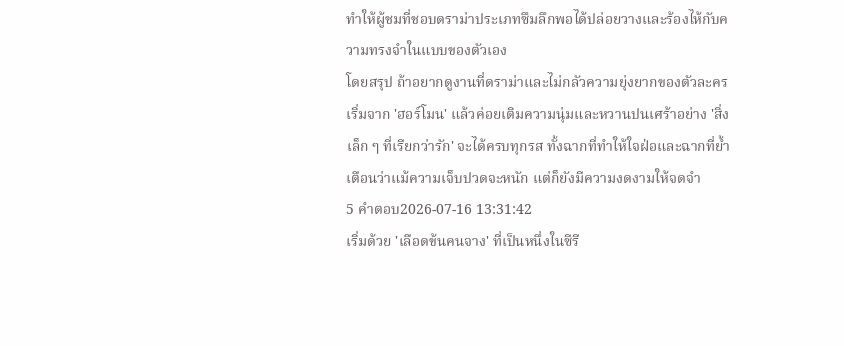ทำให้ผู้ชมที่ชอบดราม่าประเภทซึมลึกพอได้ปล่อยวางและร้องไห้กับความทรงจำในแบบของตัวเอง
โดยสรุป ถ้าอยากดูงานที่ดราม่าและไม่กลัวความยุ่งยากของตัวละคร เริ่มจาก 'ฮอร์โมน' แล้วค่อยเติมความนุ่มและหวานปนเศร้าอย่าง 'สิ่งเล็ก ๆ ที่เรียกว่ารัก' จะได้ครบทุกรส ทั้งฉากที่ทำให้ใจฝ่อและฉากที่ย้ำเตือนว่าแม้ความเจ็บปวดจะหนัก แต่ก็ยังมีความงดงามให้จดจำ
5 คำตอบ2026-07-16 13:31:42
เริ่มด้วย 'เลือดข้นคนจาง' ที่เป็นหนึ่งในซีรี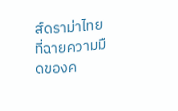ส์ดราม่าไทยที่ฉายความมืดของค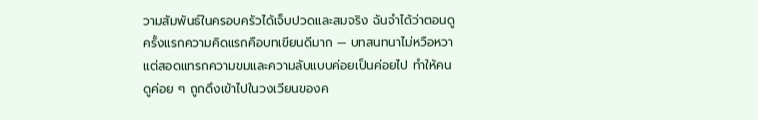วามสัมพันธ์ในครอบครัวได้เจ็บปวดและสมจริง ฉันจำได้ว่าตอนดูครั้งแรกความคิดแรกคือบทเขียนดีมาก — บทสนทนาไม่หวือหวาแต่สอดแทรกความขมและความลับแบบค่อยเป็นค่อยไป ทำให้คนดูค่อย ๆ ถูกดึงเข้าไปในวงเวียนของค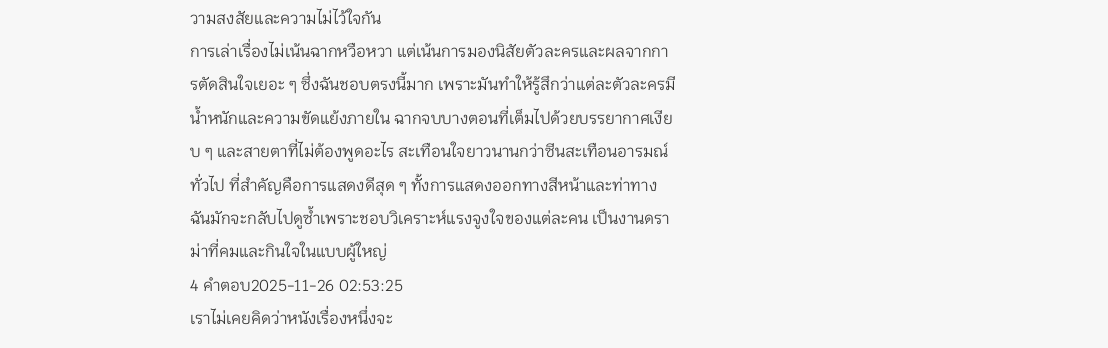วามสงสัยและความไม่ไว้ใจกัน
การเล่าเรื่องไม่เน้นฉากหวือหวา แต่เน้นการมองนิสัยตัวละครและผลจากการตัดสินใจเยอะ ๆ ซึ่งฉันชอบตรงนี้มาก เพราะมันทำให้รู้สึกว่าแต่ละตัวละครมีน้ำหนักและความขัดแย้งภายใน ฉากจบบางตอนที่เต็มไปด้วยบรรยากาศเงียบ ๆ และสายตาที่ไม่ต้องพูดอะไร สะเทือนใจยาวนานกว่าซีนสะเทือนอารมณ์ทั่วไป ที่สำคัญคือการแสดงดีสุด ๆ ทั้งการแสดงออกทางสีหน้าและท่าทาง ฉันมักจะกลับไปดูซ้ำเพราะชอบวิเคราะห์แรงจูงใจของแต่ละคน เป็นงานดราม่าที่คมและกินใจในแบบผู้ใหญ่
4 คำตอบ2025-11-26 02:53:25
เราไม่เคยคิดว่าหนังเรื่องหนึ่งจะ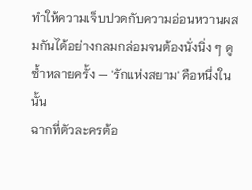ทำให้ความเจ็บปวดกับความอ่อนหวานผสมกันได้อย่างกลมกล่อมจนต้องนั่งนิ่ง ๆ ดูซ้ำหลายครั้ง — 'รักแห่งสยาม' คือหนึ่งในนั้น
ฉากที่ตัวละครต้อ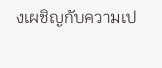งเผชิญกับความเป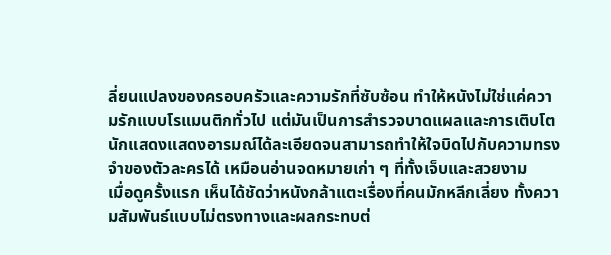ลี่ยนแปลงของครอบครัวและความรักที่ซับซ้อน ทำให้หนังไม่ใช่แค่ความรักแบบโรแมนติกทั่วไป แต่มันเป็นการสำรวจบาดแผลและการเติบโต นักแสดงแสดงอารมณ์ได้ละเอียดจนสามารถทำให้ใจบิดไปกับความทรงจำของตัวละครได้ เหมือนอ่านจดหมายเก่า ๆ ที่ทั้งเจ็บและสวยงาม
เมื่อดูครั้งแรก เห็นได้ชัดว่าหนังกล้าแตะเรื่องที่คนมักหลีกเลี่ยง ทั้งความสัมพันธ์แบบไม่ตรงทางและผลกระทบต่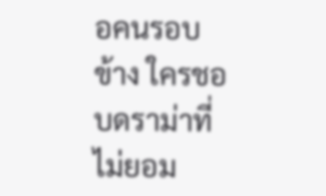อคนรอบข้าง ใครชอบดราม่าที่ไม่ยอม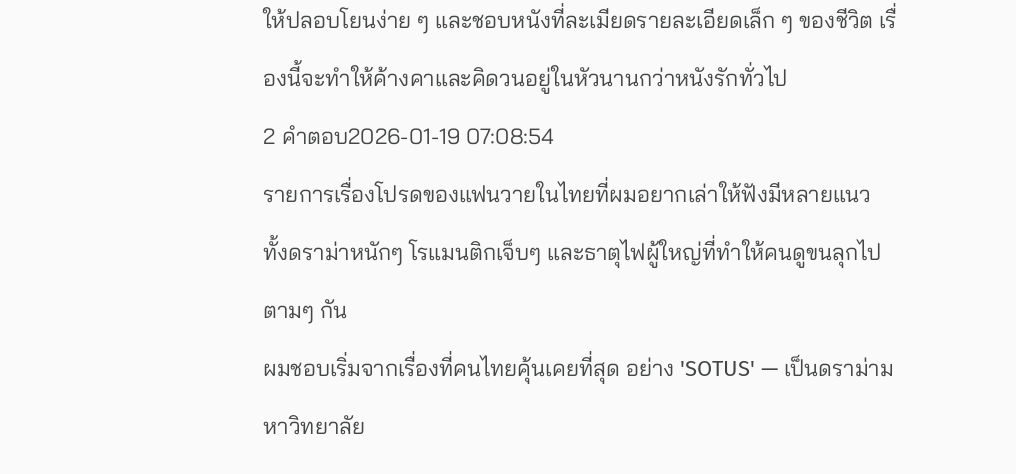ให้ปลอบโยนง่าย ๆ และชอบหนังที่ละเมียดรายละเอียดเล็ก ๆ ของชีวิต เรื่องนี้จะทำให้ค้างคาและคิดวนอยู่ในหัวนานกว่าหนังรักทั่วไป
2 คำตอบ2026-01-19 07:08:54
รายการเรื่องโปรดของแฟนวายในไทยที่ผมอยากเล่าให้ฟังมีหลายแนว ทั้งดราม่าหนักๆ โรแมนติกเจ็บๆ และธาตุไฟผู้ใหญ่ที่ทำให้คนดูขนลุกไปตามๆ กัน
ผมชอบเริ่มจากเรื่องที่คนไทยคุ้นเคยที่สุด อย่าง 'SOTUS' — เป็นดราม่ามหาวิทยาลัย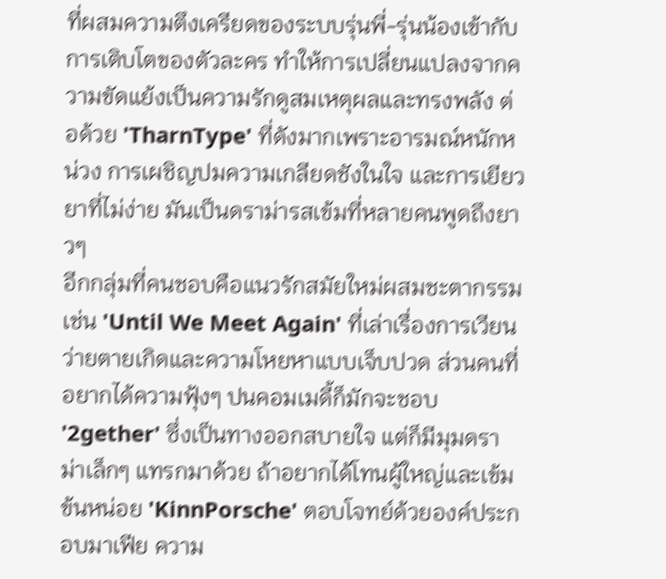ที่ผสมความตึงเครียดของระบบรุ่นพี่-รุ่นน้องเข้ากับการเติบโตของตัวละคร ทำให้การเปลี่ยนแปลงจากความขัดแย้งเป็นความรักดูสมเหตุผลและทรงพลัง ต่อด้วย 'TharnType' ที่ดังมากเพราะอารมณ์หนักหน่วง การเผชิญปมความเกลียดชังในใจ และการเยียวยาที่ไม่ง่าย มันเป็นดราม่ารสเข้มที่หลายคนพูดถึงยาวๆ
อีกกลุ่มที่คนชอบคือแนวรักสมัยใหม่ผสมชะตากรรม เช่น 'Until We Meet Again' ที่เล่าเรื่องการเวียนว่ายตายเกิดและความโหยหาแบบเจ็บปวด ส่วนคนที่อยากได้ความฟุ้งๆ ปนคอมเมดี้ก็มักจะชอบ '2gether' ซึ่งเป็นทางออกสบายใจ แต่ก็มีมุมดราม่าเล็กๆ แทรกมาด้วย ถ้าอยากได้โทนผู้ใหญ่และเข้มข้นหน่อย 'KinnPorsche' ตอบโจทย์ด้วยองค์ประกอบมาเฟีย ความ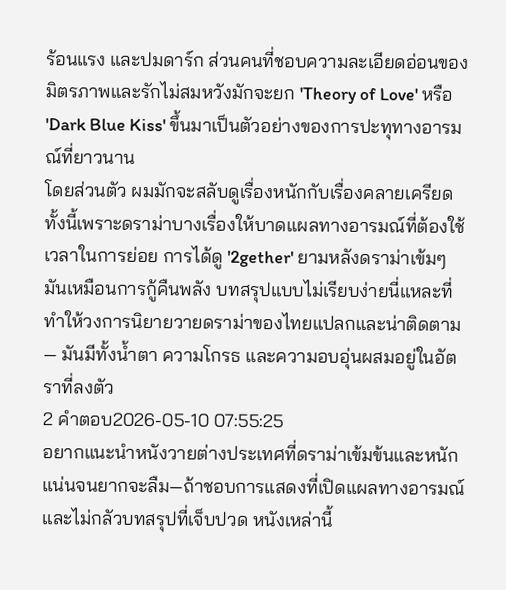ร้อนแรง และปมดาร์ก ส่วนคนที่ชอบความละเอียดอ่อนของมิตรภาพและรักไม่สมหวังมักจะยก 'Theory of Love' หรือ 'Dark Blue Kiss' ขึ้นมาเป็นตัวอย่างของการปะทุทางอารมณ์ที่ยาวนาน
โดยส่วนตัว ผมมักจะสลับดูเรื่องหนักกับเรื่องคลายเครียด ทั้งนี้เพราะดราม่าบางเรื่องให้บาดแผลทางอารมณ์ที่ต้องใช้เวลาในการย่อย การได้ดู '2gether' ยามหลังดราม่าเข้มๆ มันเหมือนการกู้คืนพลัง บทสรุปแบบไม่เรียบง่ายนี่แหละที่ทำให้วงการนิยายวายดราม่าของไทยแปลกและน่าติดตาม — มันมีทั้งน้ำตา ความโกรธ และความอบอุ่นผสมอยู่ในอัตราที่ลงตัว
2 คำตอบ2026-05-10 07:55:25
อยากแนะนำหนังวายต่างประเทศที่ดราม่าเข้มข้นและหนักแน่นจนยากจะลืม—ถ้าชอบการแสดงที่เปิดแผลทางอารมณ์และไม่กลัวบทสรุปที่เจ็บปวด หนังเหล่านี้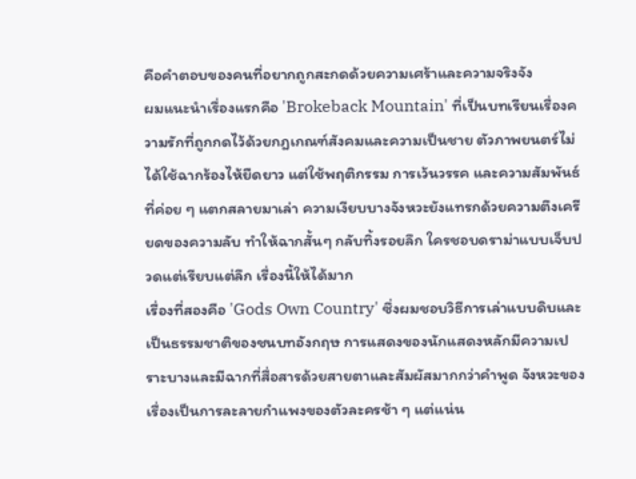คือคำตอบของคนที่อยากถูกสะกดด้วยความเศร้าและความจริงจัง
ผมแนะนำเรื่องแรกคือ 'Brokeback Mountain' ที่เป็นบทเรียนเรื่องความรักที่ถูกกดไว้ด้วยกฎเกณฑ์สังคมและความเป็นชาย ตัวภาพยนตร์ไม่ได้ใช้ฉากร้องไห้ยืดยาว แต่ใช้พฤติกรรม การเว้นวรรค และความสัมพันธ์ที่ค่อย ๆ แตกสลายมาเล่า ความเงียบบางจังหวะยังแทรกด้วยความตึงเครียดของความลับ ทำให้ฉากสั้นๆ กลับทิ้งรอยลึก ใครชอบดราม่าแบบเจ็บปวดแต่เรียบแต่ลึก เรื่องนี้ให้ได้มาก
เรื่องที่สองคือ 'Gods Own Country' ซึ่งผมชอบวิธีการเล่าแบบดิบและเป็นธรรมชาติของชนบทอังกฤษ การแสดงของนักแสดงหลักมีความเปราะบางและมีฉากที่สื่อสารด้วยสายตาและสัมผัสมากกว่าคำพูด จังหวะของเรื่องเป็นการละลายกำแพงของตัวละครช้า ๆ แต่แน่น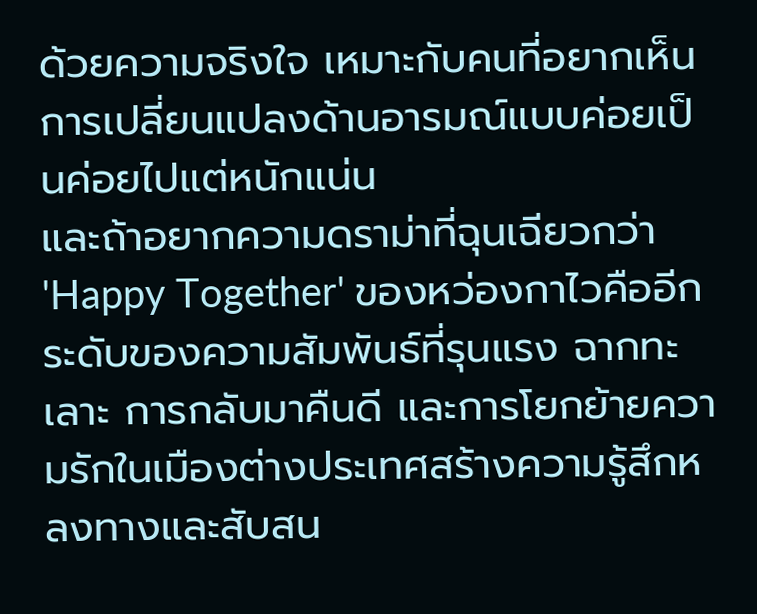ด้วยความจริงใจ เหมาะกับคนที่อยากเห็นการเปลี่ยนแปลงด้านอารมณ์แบบค่อยเป็นค่อยไปแต่หนักแน่น
และถ้าอยากความดราม่าที่ฉุนเฉียวกว่า 'Happy Together' ของหว่องกาไวคืออีกระดับของความสัมพันธ์ที่รุนแรง ฉากทะเลาะ การกลับมาคืนดี และการโยกย้ายความรักในเมืองต่างประเทศสร้างความรู้สึกหลงทางและสับสน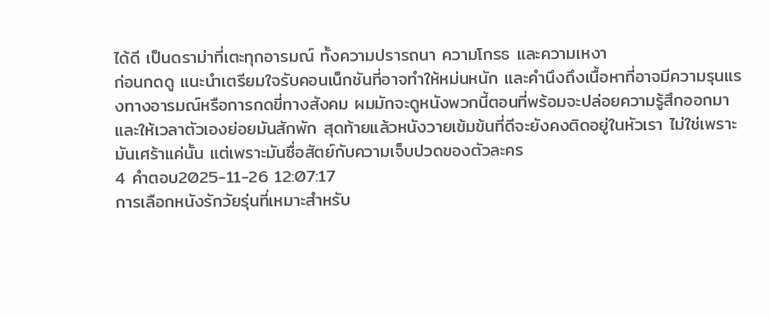ได้ดี เป็นดราม่าที่เตะทุกอารมณ์ ทั้งความปรารถนา ความโกรธ และความเหงา
ก่อนกดดู แนะนำเตรียมใจรับคอนเน็กชันที่อาจทำให้หม่นหนัก และคำนึงถึงเนื้อหาที่อาจมีความรุนแรงทางอารมณ์หรือการกดขี่ทางสังคม ผมมักจะดูหนังพวกนี้ตอนที่พร้อมจะปล่อยความรู้สึกออกมาและให้เวลาตัวเองย่อยมันสักพัก สุดท้ายแล้วหนังวายเข้มข้นที่ดีจะยังคงติดอยู่ในหัวเรา ไม่ใช่เพราะมันเศร้าแค่นั้น แต่เพราะมันซื่อสัตย์กับความเจ็บปวดของตัวละคร
4 คำตอบ2025-11-26 12:07:17
การเลือกหนังรักวัยรุ่นที่เหมาะสำหรับ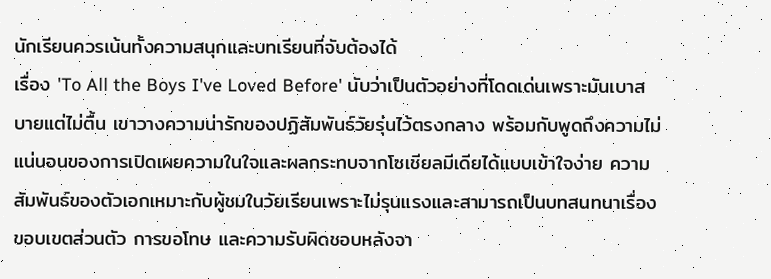นักเรียนควรเน้นทั้งความสนุกและบทเรียนที่จับต้องได้
เรื่อง 'To All the Boys I've Loved Before' นับว่าเป็นตัวอย่างที่โดดเด่นเพราะมันเบาสบายแต่ไม่ตื้น เขาวางความน่ารักของปฏิสัมพันธ์วัยรุ่นไว้ตรงกลาง พร้อมกับพูดถึงความไม่แน่นอนของการเปิดเผยความในใจและผลกระทบจากโซเชียลมีเดียได้แบบเข้าใจง่าย ความสัมพันธ์ของตัวเอกเหมาะกับผู้ชมในวัยเรียนเพราะไม่รุนแรงและสามารถเป็นบทสนทนาเรื่องขอบเขตส่วนตัว การขอโทษ และความรับผิดชอบหลังจา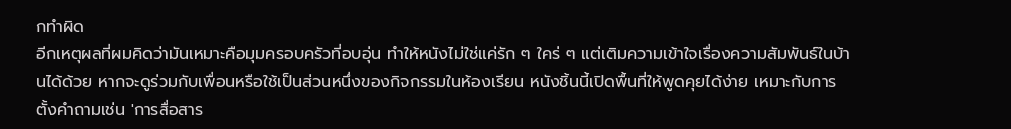กทำผิด
อีกเหตุผลที่ผมคิดว่ามันเหมาะคือมุมครอบครัวที่อบอุ่น ทำให้หนังไม่ใช่แค่รัก ๆ ใคร่ ๆ แต่เติมความเข้าใจเรื่องความสัมพันธ์ในบ้านได้ด้วย หากจะดูร่วมกับเพื่อนหรือใช้เป็นส่วนหนึ่งของกิจกรรมในห้องเรียน หนังชิ้นนี้เปิดพื้นที่ให้พูดคุยได้ง่าย เหมาะกับการตั้งคำถามเช่น 'การสื่อสาร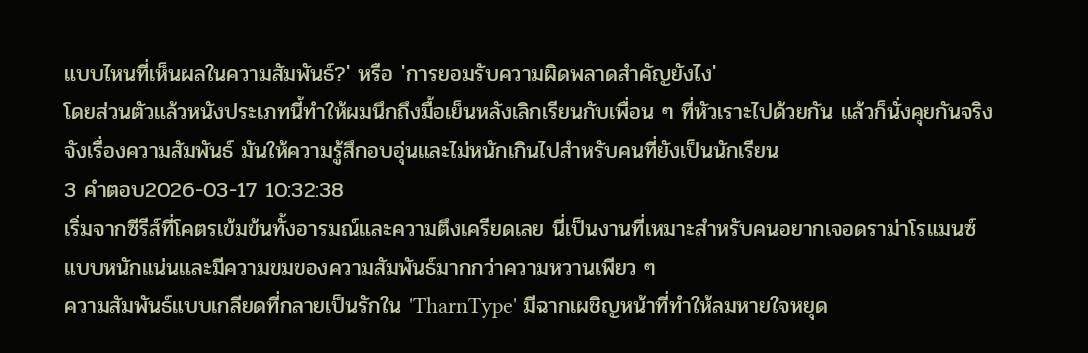แบบไหนที่เห็นผลในความสัมพันธ์?' หรือ 'การยอมรับความผิดพลาดสำคัญยังไง'
โดยส่วนตัวแล้วหนังประเภทนี้ทำให้ผมนึกถึงมื้อเย็นหลังเลิกเรียนกับเพื่อน ๆ ที่หัวเราะไปด้วยกัน แล้วก็นั่งคุยกันจริงจังเรื่องความสัมพันธ์ มันให้ความรู้สึกอบอุ่นและไม่หนักเกินไปสำหรับคนที่ยังเป็นนักเรียน
3 คำตอบ2026-03-17 10:32:38
เริ่มจากซีรีส์ที่โคตรเข้มข้นทั้งอารมณ์และความตึงเครียดเลย นี่เป็นงานที่เหมาะสำหรับคนอยากเจอดราม่าโรแมนซ์แบบหนักแน่นและมีความขมของความสัมพันธ์มากกว่าความหวานเพียว ๆ
ความสัมพันธ์แบบเกลียดที่กลายเป็นรักใน 'TharnType' มีฉากเผชิญหน้าที่ทำให้ลมหายใจหยุด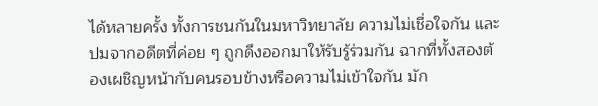ได้หลายครั้ง ทั้งการชนกันในมหาวิทยาลัย ความไม่เชื่อใจกัน และปมจากอดีตที่ค่อย ๆ ถูกดึงออกมาให้รับรู้ร่วมกัน ฉากที่ทั้งสองต้องเผชิญหน้ากับคนรอบข้างหรือความไม่เข้าใจกัน มัก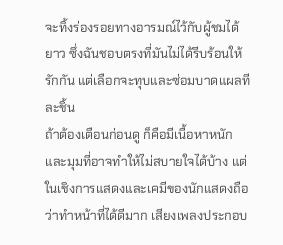จะทิ้งร่องรอยทางอารมณ์ไว้กับผู้ชมได้ยาว ซึ่งฉันชอบตรงที่มันไม่ได้รีบร้อนให้รักกัน แต่เลือกจะทุบและซ่อมบาดแผลทีละชิ้น
ถ้าต้องเตือนก่อนดู ก็คือมีเนื้อหาหนักและมุมที่อาจทำให้ไม่สบายใจได้บ้าง แต่ในเชิงการแสดงและเคมีของนักแสดงถือว่าทำหน้าที่ได้ดีมาก เสียงเพลงประกอบ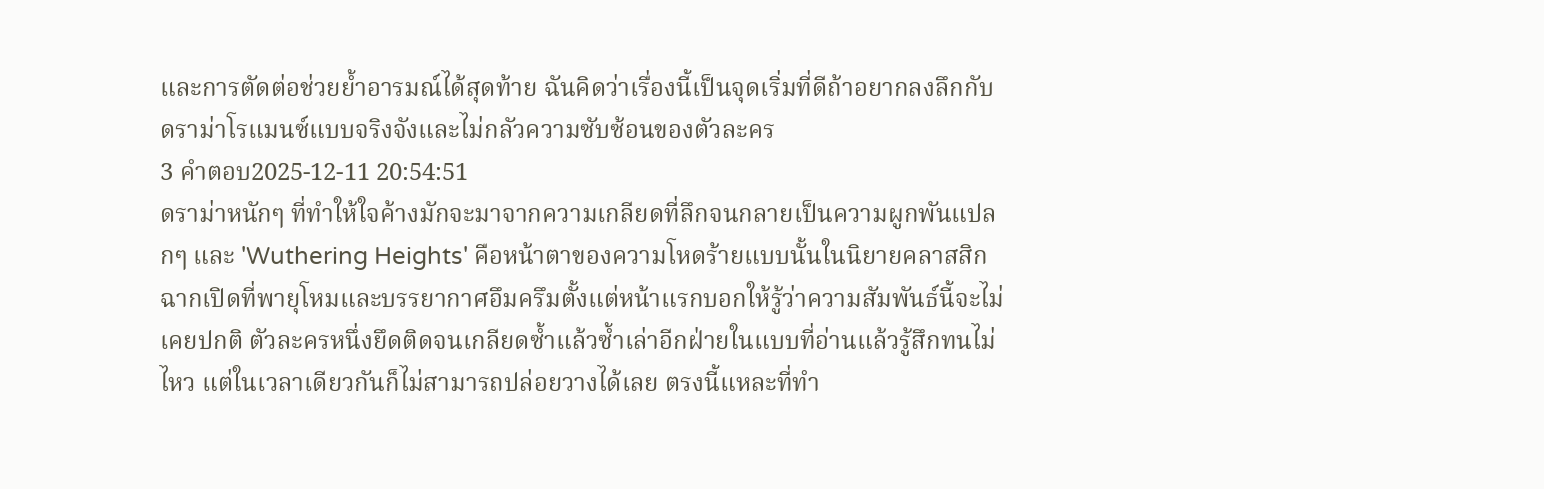และการตัดต่อช่วยย้ำอารมณ์ได้สุดท้าย ฉันคิดว่าเรื่องนี้เป็นจุดเริ่มที่ดีถ้าอยากลงลึกกับดราม่าโรแมนซ์แบบจริงจังและไม่กลัวความซับซ้อนของตัวละคร
3 คำตอบ2025-12-11 20:54:51
ดราม่าหนักๆ ที่ทำให้ใจค้างมักจะมาจากความเกลียดที่ลึกจนกลายเป็นความผูกพันแปลกๆ และ 'Wuthering Heights' คือหน้าตาของความโหดร้ายแบบนั้นในนิยายคลาสสิก
ฉากเปิดที่พายุโหมและบรรยากาศอึมครึมตั้งแต่หน้าแรกบอกให้รู้ว่าความสัมพันธ์นี้จะไม่เคยปกติ ตัวละครหนึ่งยึดติดจนเกลียดซ้ำแล้วซ้ำเล่าอีกฝ่ายในแบบที่อ่านแล้วรู้สึกทนไม่ไหว แต่ในเวลาเดียวกันก็ไม่สามารถปล่อยวางได้เลย ตรงนี้แหละที่ทำ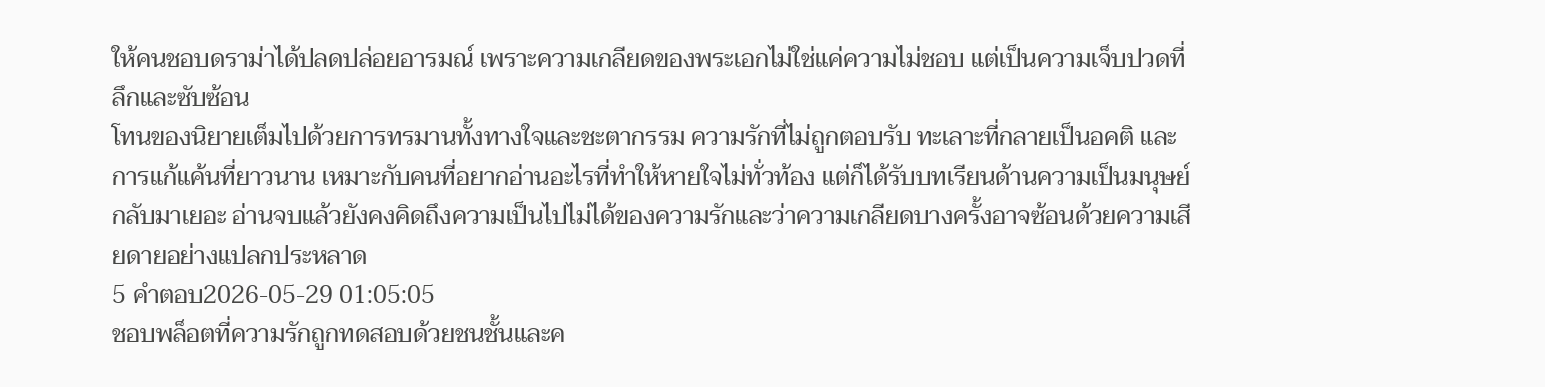ให้คนชอบดราม่าได้ปลดปล่อยอารมณ์ เพราะความเกลียดของพระเอกไม่ใช่แค่ความไม่ชอบ แต่เป็นความเจ็บปวดที่ลึกและซับซ้อน
โทนของนิยายเต็มไปด้วยการทรมานทั้งทางใจและชะตากรรม ความรักที่ไม่ถูกตอบรับ ทะเลาะที่กลายเป็นอคติ และการแก้แค้นที่ยาวนาน เหมาะกับคนที่อยากอ่านอะไรที่ทำให้หายใจไม่ทั่วท้อง แต่ก็ได้รับบทเรียนด้านความเป็นมนุษย์กลับมาเยอะ อ่านจบแล้วยังคงคิดถึงความเป็นไปไม่ได้ของความรักและว่าความเกลียดบางครั้งอาจซ้อนด้วยความเสียดายอย่างแปลกประหลาด
5 คำตอบ2026-05-29 01:05:05
ชอบพล็อตที่ความรักถูกทดสอบด้วยชนชั้นและค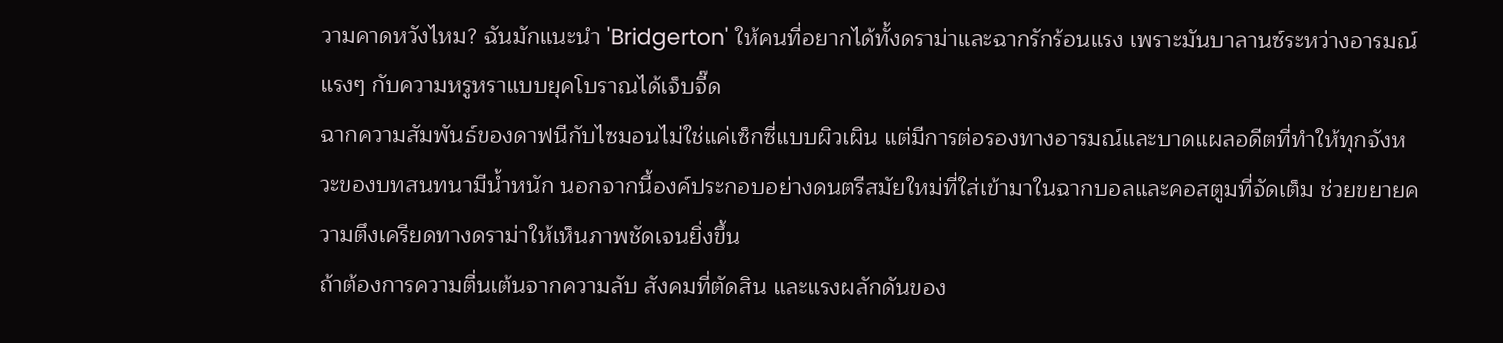วามคาดหวังไหม? ฉันมักแนะนำ 'Bridgerton' ให้คนที่อยากได้ทั้งดราม่าและฉากรักร้อนแรง เพราะมันบาลานซ์ระหว่างอารมณ์แรงๆ กับความหรูหราแบบยุคโบราณได้เจ็บจี๊ด
ฉากความสัมพันธ์ของดาฟนีกับไซมอนไม่ใช่แค่เซ็กซี่แบบผิวเผิน แต่มีการต่อรองทางอารมณ์และบาดแผลอดีตที่ทำให้ทุกจังหวะของบทสนทนามีน้ำหนัก นอกจากนี้องค์ประกอบอย่างดนตรีสมัยใหม่ที่ใส่เข้ามาในฉากบอลและคอสตูมที่จัดเต็ม ช่วยขยายความตึงเครียดทางดราม่าให้เห็นภาพชัดเจนยิ่งขึ้น
ถ้าต้องการความตื่นเต้นจากความลับ สังคมที่ตัดสิน และแรงผลักดันของ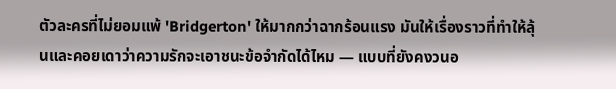ตัวละครที่ไม่ยอมแพ้ 'Bridgerton' ให้มากกว่าฉากร้อนแรง มันให้เรื่องราวที่ทำให้ลุ้นและคอยเดาว่าความรักจะเอาชนะข้อจำกัดได้ไหม — แบบที่ยังคงวนอ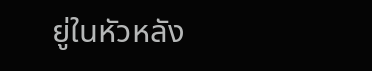ยู่ในหัวหลัง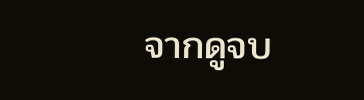จากดูจบ